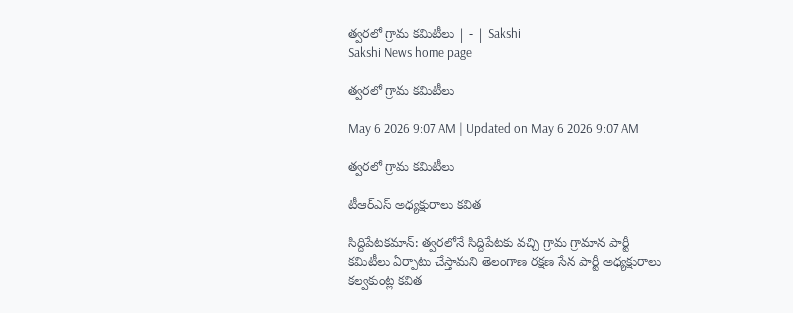త్వరలో గ్రామ కమిటీలు | - | Sakshi
Sakshi News home page

త్వరలో గ్రామ కమిటీలు

May 6 2026 9:07 AM | Updated on May 6 2026 9:07 AM

త్వరలో గ్రామ కమిటీలు

టీఆర్‌ఎస్‌ అధ్యక్షురాలు కవిత

సిద్దిపేటకమాన్‌: త్వరలోనే సిద్దిపేటకు వచ్చి గ్రామ గ్రామాన పార్టీ కమిటీలు ఏర్పాటు చేస్తామని తెలంగాణ రక్షణ సేన పార్టీ అధ్యక్షురాలు కల్వకుంట్ల కవిత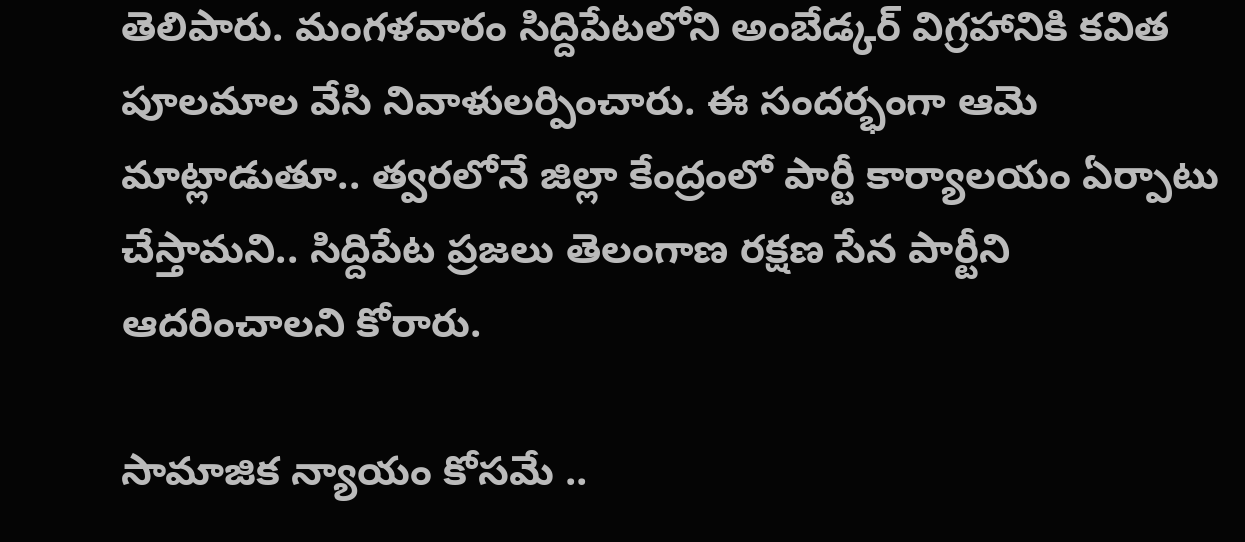తెలిపారు. మంగళవారం సిద్దిపేటలోని అంబేడ్కర్‌ విగ్రహానికి కవిత పూలమాల వేసి నివాళులర్పించారు. ఈ సందర్భంగా ఆమె మాట్లాడుతూ.. త్వరలోనే జిల్లా కేంద్రంలో పార్టీ కార్యాలయం ఏర్పాటు చేస్తామని.. సిద్దిపేట ప్రజలు తెలంగాణ రక్షణ సేన పార్టీని ఆదరించాలని కోరారు.

సామాజిక న్యాయం కోసమే ..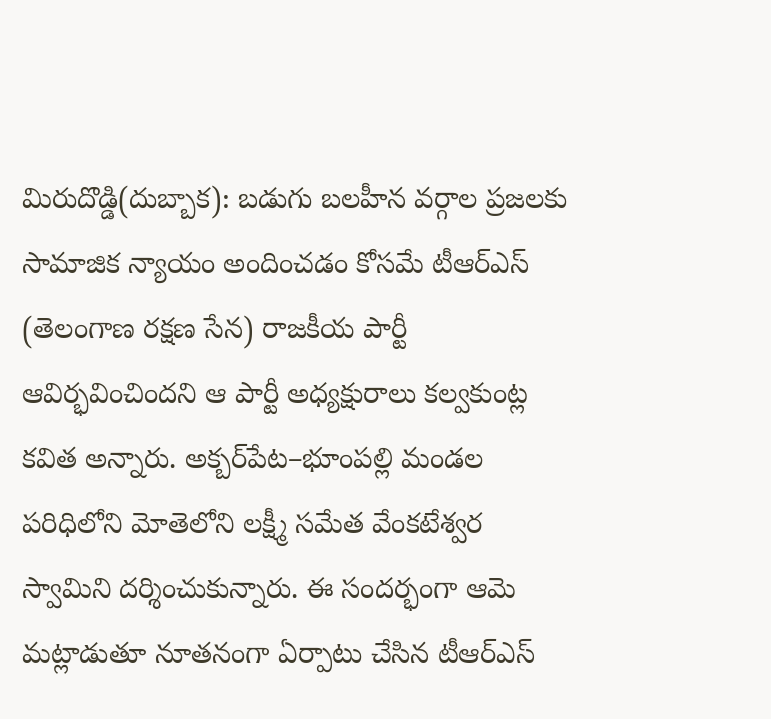మిరుదొడ్డి(దుబ్బాక): బడుగు బలహీన వర్గాల ప్రజలకు సామాజిక న్యాయం అందించడం కోసమే టీఆర్‌ఎస్‌ (తెలంగాణ రక్షణ సేన) రాజకీయ పార్టీ ఆవిర్భవించిందని ఆ పార్టీ అధ్యక్షురాలు కల్వకుంట్ల కవిత అన్నారు. అక్బర్‌పేట–భూంపల్లి మండల పరిధిలోని మోతెలోని లక్ష్మీ సమేత వేంకటేశ్వర స్వామిని దర్శించుకున్నారు. ఈ సందర్భంగా ఆమె మట్లాడుతూ నూతనంగా ఏర్పాటు చేసిన టీఆర్‌ఎస్‌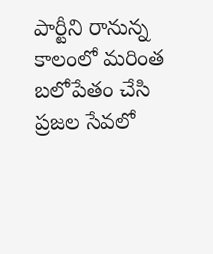పార్టీని రానున్న కాలంలో మరింత బలోపేతం చేసి ప్రజల సేవలో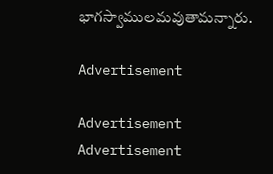భాగస్వాములమవుతామన్నారు.

Advertisement

Advertisement
Advertisement